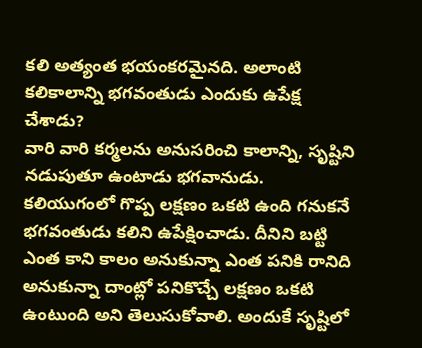కలి అత్యంత భయంకరమైనది. అలాంటి కలికాలాన్ని భగవంతుడు ఎందుకు ఉపేక్ష చేశాడు?
వారి వారి కర్మలను అనుసరించి కాలాన్ని, సృష్టిని నడుపుతూ ఉంటాడు భగవానుడు.
కలియుగంలో గొప్ప లక్షణం ఒకటి ఉంది గనుకనే భగవంతుడు కలిని ఉపేక్షించాడు. దీనిని బట్టి ఎంత కాని కాలం అనుకున్నా ఎంత పనికి రానిది అనుకున్నా దాంట్లో పనికొచ్చే లక్షణం ఒకటి ఉంటుంది అని తెలుసుకోవాలి. అందుకే సృష్టిలో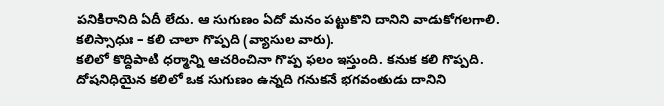పనికిరానిది ఏదీ లేదు. ఆ సుగుణం ఏదో మనం పట్టుకొని దానిని వాడుకోగలగాలి.
కలిస్సాధుః – కలి చాలా గొప్పది (వ్యాసుల వారు).
కలిలో కొద్దిపాటి ధర్మాన్ని ఆచరించినా గొప్ప ఫలం ఇస్తుంది. కనుక కలి గొప్పది. దోషనిధియైన కలిలో ఒక సుగుణం ఉన్నది గనుకనే భగవంతుడు దానిని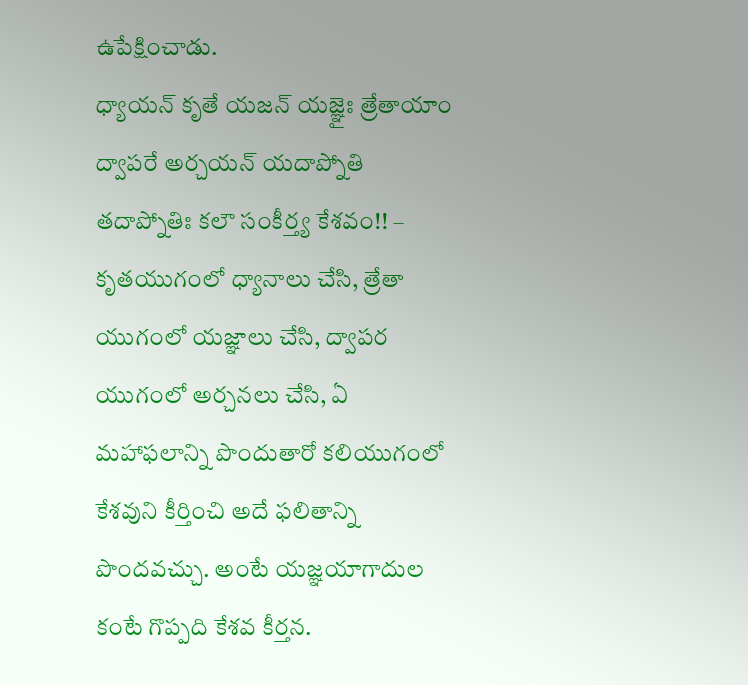ఉపేక్షించాడు.
ధ్యాయన్ కృతే యజన్ యజ్ఞైః త్రేతాయాం ద్వాపరే అర్చయన్ యదాప్నోతి తదాప్నోతిః కలౌ సంకీర్త్య కేశవం!! – కృతయుగంలో ధ్యానాలు చేసి, త్రేతా యుగంలో యజ్ఞాలు చేసి, ద్వాపర యుగంలో అర్చనలు చేసి, ఏ మహాఫలాన్ని పొందుతారో కలియుగంలో కేశవుని కీర్తించి అదే ఫలితాన్ని పొందవచ్చు. అంటే యజ్ఞయాగాదుల కంటే గొప్పది కేశవ కీర్తన.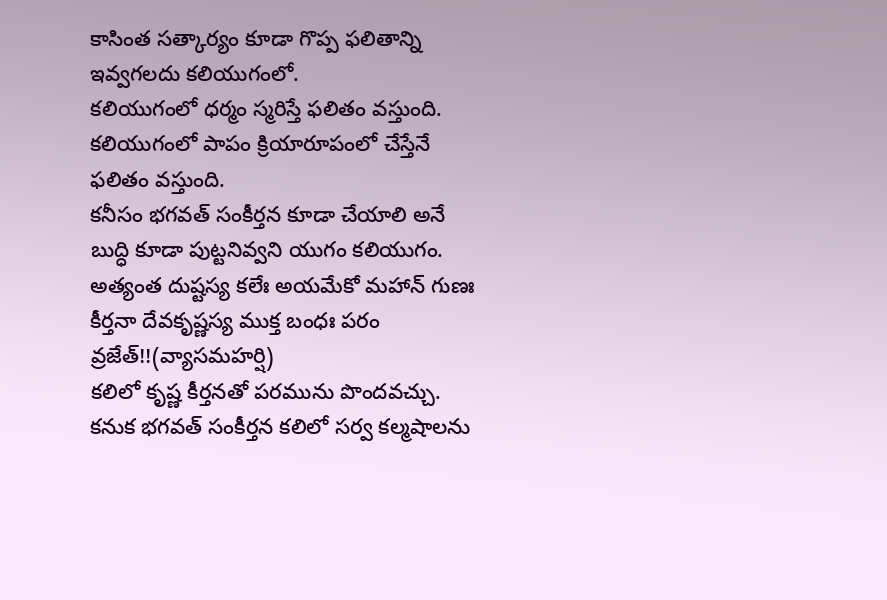కాసింత సత్కార్యం కూడా గొప్ప ఫలితాన్ని ఇవ్వగలదు కలియుగంలో.
కలియుగంలో ధర్మం స్మరిస్తే ఫలితం వస్తుంది. కలియుగంలో పాపం క్రియారూపంలో చేస్తేనే ఫలితం వస్తుంది.
కనీసం భగవత్ సంకీర్తన కూడా చేయాలి అనే బుద్ధి కూడా పుట్టనివ్వని యుగం కలియుగం.
అత్యంత దుష్టస్య కలేః అయమేకో మహాన్ గుణః
కీర్తనా దేవకృష్ణస్య ముక్త బంధః పరం వ్రజేత్!!(వ్యాసమహర్షి)
కలిలో కృష్ణ కీర్తనతో పరమును పొందవచ్చు. కనుక భగవత్ సంకీర్తన కలిలో సర్వ కల్మషాలను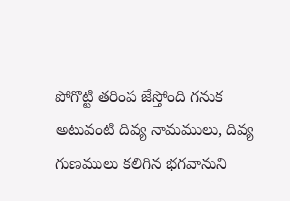పోగొట్టి తరింప జేస్తోంది గనుక అటువంటి దివ్య నామములు, దివ్య గుణములు కలిగిన భగవానుని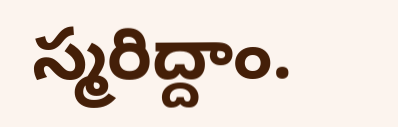స్మరిద్దాం.